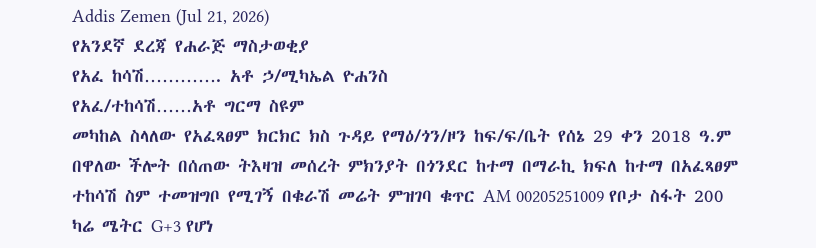Addis Zemen (Jul 21, 2026)
የአንደኛ ደረጃ የሐራጅ ማስታወቂያ
የአፈ ከሳሽ…………. አቶ ኃ/ሚካኤል ዮሐንስ
የአፈ/ተከሳሽ……አቶ ግርማ ስዩም
መካከል ስላለው የአፈጻፀም ክርክር ክስ ጉዳይ የማዕ/ጎን/ዞን ከፍ/ፍ/ቤት የሰኔ 29 ቀን 2018 ዓ.ም በዋለው ችሎት በሰጠው ትእዛዝ መሰረት ምክንያት በጎንደር ከተማ በማራኪ ክፍለ ከተማ በአፈጻፀም ተከሳሽ ስም ተመዝግቦ የሚገኝ በቁራሽ መሬት ምዝገባ ቁጥር AM 00205251009 የቦታ ስፋት 200 ካሬ ሜትር G+3 የሆነ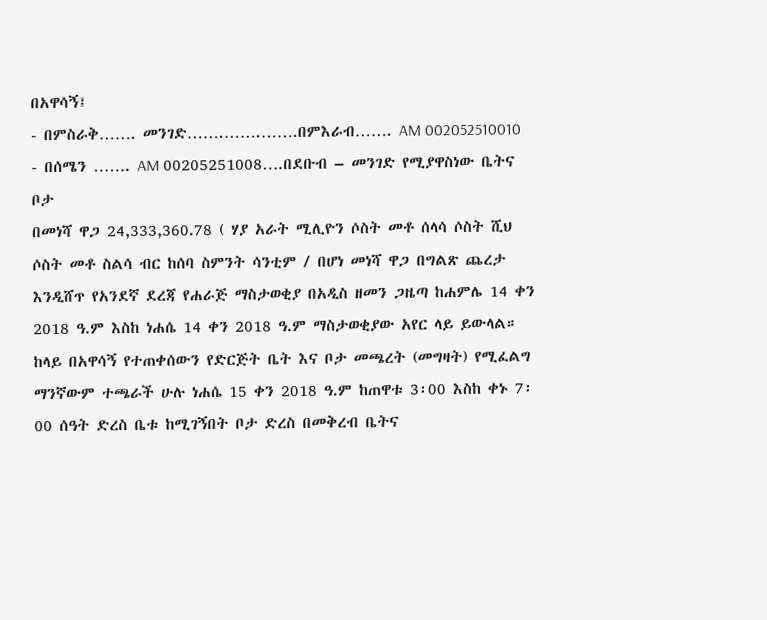በአዋሳኝ፤
- በምስራቅ……. መንገድ…….…….…….በምእራብ……. AM 002052510010
- በሰሜን ……. AM 00205251008….በደቡብ – መንገድ የሚያዋስነው ቤትና ቦታ
በመነሻ ዋጋ 24,333,360.78 ( ሃያ አራት ሚሊዮን ሶስት መቶ ሰላሳ ሶስት ሺህ ሶስት መቶ ስልሳ ብር ከሰባ ስምንት ሳንቲም / በሆነ መነሻ ዋጋ በግልጽ ጨረታ እንዲሸጥ የአንደኛ ደረጃ የሐራጅ ማስታወቂያ በአዲስ ዘመን ጋዜጣ ከሐምሌ 14 ቀን 2018 ዓ.ም እስከ ነሐሴ 14 ቀን 2018 ዓ.ም ማስታወቂያው አየር ላይ ይውላል።
ከላይ በአዋሳኝ የተጠቀሰውን የድርጅት ቤት እና ቦታ መጫረት (መግዛት) የሚፈልግ ማንኛውም ተጫራች ሁሉ ነሐሴ 15 ቀን 2018 ዓ.ም ከጠዋቱ 3፡00 እስከ ቀኑ 7፡00 ሰዓት ድረስ ቤቱ ከሚገኝበት ቦታ ድረስ በመቅረብ ቤትና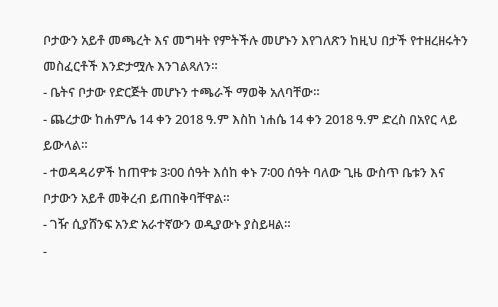ቦታውን አይቶ መጫረት እና መግዛት የምትችሉ መሆኑን እየገለጽን ከዚህ በታች የተዘረዘሩትን መስፈርቶች እንድታሟሉ እንገልጻለን።
- ቤትና ቦታው የድርጅት መሆኑን ተጫራች ማወቅ አለባቸው።
- ጨረታው ከሐምሌ 14 ቀን 2018 ዓ.ም እስከ ነሐሴ 14 ቀን 2018 ዓ.ም ድረስ በአየር ላይ ይውላል።
- ተወዳዳሪዎች ከጠዋቱ 3፡00 ሰዓት እሰከ ቀኑ 7፡00 ሰዓት ባለው ጊዜ ውስጥ ቤቱን እና ቦታውን አይቶ መቅረብ ይጠበቅባቸዋል።
- ገዥ ሲያሸንፍ አንድ አራተኛውን ወዲያውኑ ያስይዛል።
-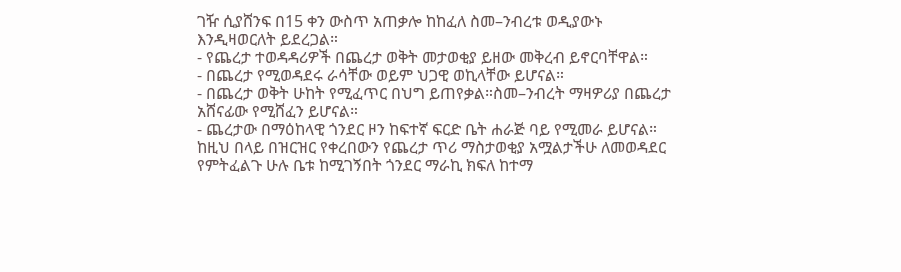ገዥ ሲያሸንፍ በ15 ቀን ውስጥ አጠቃሎ ከከፈለ ስመ–ንብረቱ ወዲያውኑ እንዲዛወርለት ይደረጋል።
- የጨረታ ተወዳዳሪዎች በጨረታ ወቅት መታወቂያ ይዘው መቅረብ ይኖርባቸዋል።
- በጨረታ የሚወዳደሩ ራሳቸው ወይም ህጋዊ ወኪላቸው ይሆናል።
- በጨረታ ወቅት ሁከት የሚፈጥር በህግ ይጠየቃል።ስመ–ንብረት ማዛዎሪያ በጨረታ አሸናፊው የሚሸፈን ይሆናል።
- ጨረታው በማዕከላዊ ጎንደር ዞን ከፍተኛ ፍርድ ቤት ሐራጅ ባይ የሚመራ ይሆናል።
ከዚህ በላይ በዝርዝር የቀረበውን የጨረታ ጥሪ ማስታወቂያ አሟልታችሁ ለመወዳደር የምትፈልጉ ሁሉ ቤቱ ከሚገኝበት ጎንደር ማራኪ ክፍለ ከተማ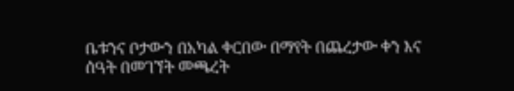ቤቱንና ቦታውን በአካል ቀርበው በማየት በጨረታው ቀን እና ሰዓት በመገኘት መጫረት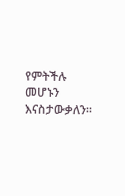የምትችሉ መሆኑን እናስታውቃለን።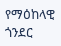የማዕከላዊ ጎንደር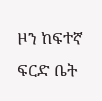ዞን ከፍተኛ ፍርድ ቤት